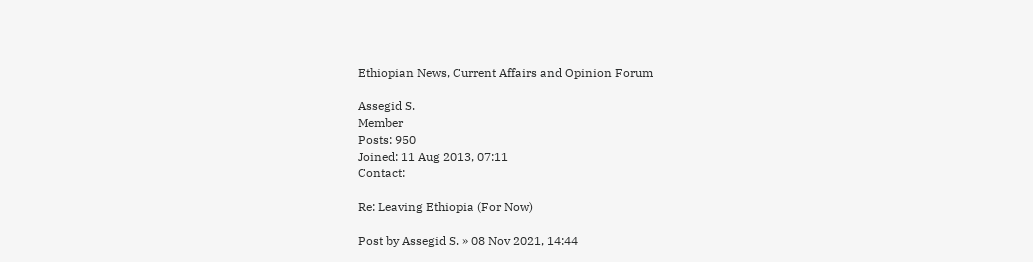Ethiopian News, Current Affairs and Opinion Forum

Assegid S.
Member
Posts: 950
Joined: 11 Aug 2013, 07:11
Contact:

Re: Leaving Ethiopia (For Now)

Post by Assegid S. » 08 Nov 2021, 14:44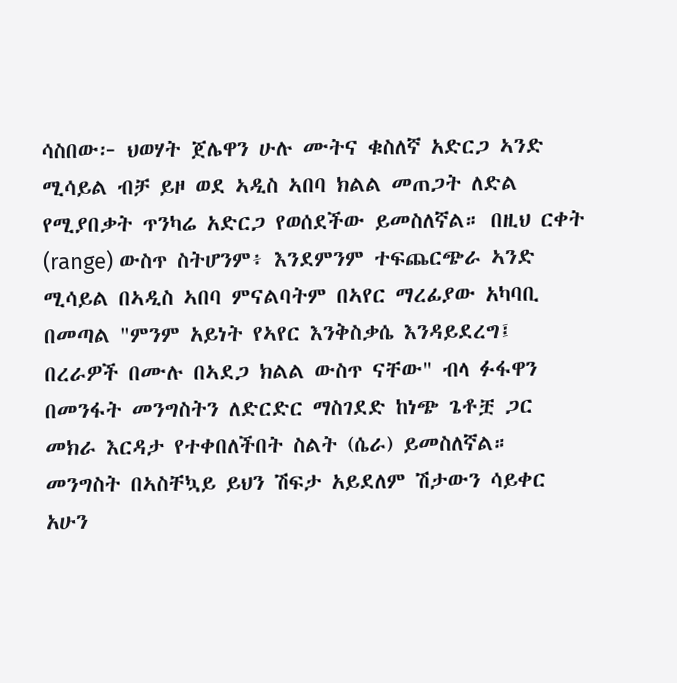ሳስበው፦ ህወሃት ጀሌዋን ሁሉ ሙትና ቁስለኛ አድርጋ ኣንድ ሚሳይል ብቻ ይዞ ወደ ኣዲስ ኣበባ ክልል መጠጋት ለድል የሚያበቃት ጥንካሬ አድርጋ የወሰደችው ይመስለኛል። በዚህ ርቀት (range) ውስጥ ስትሆንም፥ እንደምንም ተፍጨርጭራ ኣንድ ሚሳይል በኣዲስ ኣበባ ምናልባትም በኣየር ማረፊያው አካባቢ በመጣል "ምንም አይነት የኣየር እንቅስቃሴ እንዳይደረግ፤ በረራዎች በሙሉ በኣደጋ ክልል ውስጥ ናቸው" ብላ ፉፋዋን በመንፋት መንግስትን ለድርድር ማስገደድ ከነጭ ጌቶቿ ጋር መክራ እርዳታ የተቀበለችበት ስልት (ሴራ) ይመስለኛል። መንግስት በኣስቸኳይ ይህን ሽፍታ አይደለም ሽታውን ሳይቀር አሁን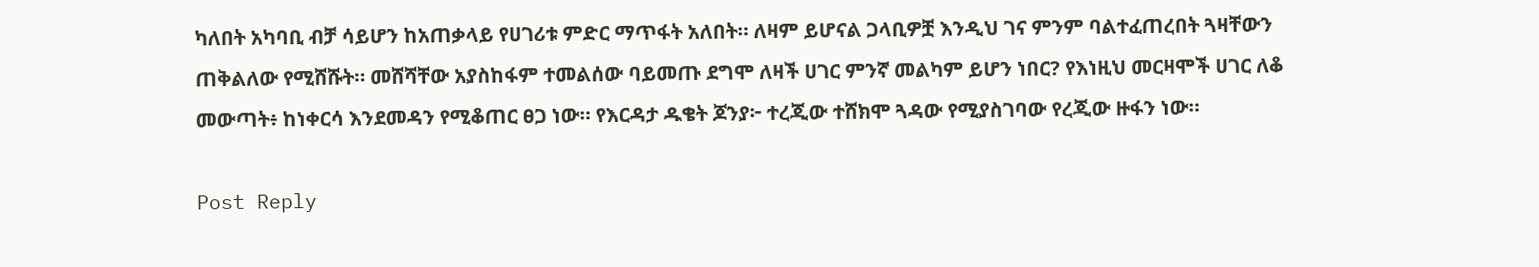ካለበት አካባቢ ብቻ ሳይሆን ከአጠቃላይ የሀገሪቱ ምድር ማጥፋት አለበት። ለዛም ይሆናል ጋላቢዎቿ እንዲህ ገና ምንም ባልተፈጠረበት ጓዛቸውን ጠቅልለው የሚሸሹት። መሸሻቸው አያስከፋም ተመልሰው ባይመጡ ደግሞ ለዛች ሀገር ምንኛ መልካም ይሆን ነበር? የእነዚህ መርዛሞች ሀገር ለቆ መውጣት፥ ከነቀርሳ እንደመዳን የሚቆጠር ፀጋ ነው። የእርዳታ ዱቄት ጆንያ፦ ተረጂው ተሸክሞ ጓዳው የሚያስገባው የረጂው ዙፋን ነው።

Post Reply